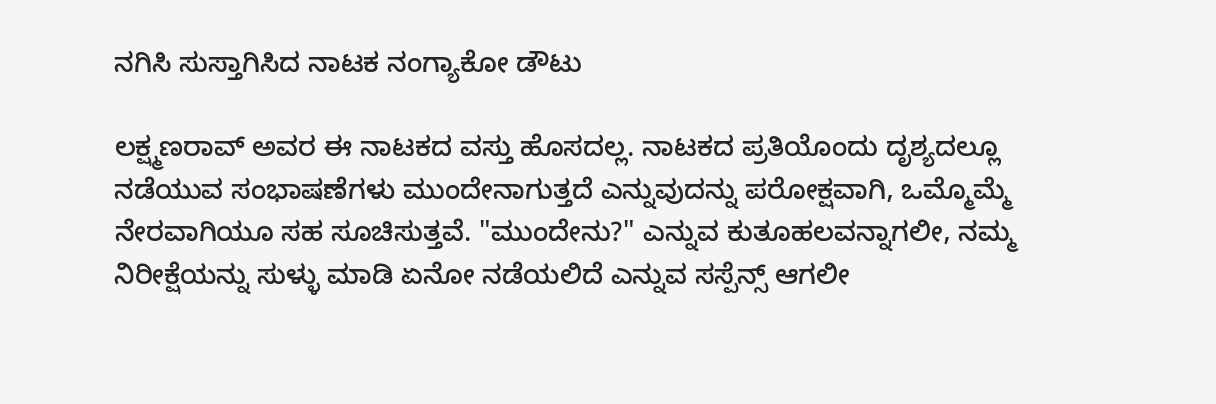ನಗಿಸಿ ಸುಸ್ತಾಗಿಸಿದ ನಾಟಕ ನಂಗ್ಯಾಕೋ ಡೌಟು

ಲಕ್ಷ್ಮಣರಾವ್ ಅವರ ಈ ನಾಟಕದ ವಸ್ತು ಹೊಸದಲ್ಲ. ನಾಟಕದ ಪ್ರತಿಯೊಂದು ದೃಶ್ಯದಲ್ಲೂ ನಡೆಯುವ ಸಂಭಾಷಣೆಗಳು ಮುಂದೇನಾಗುತ್ತದೆ ಎನ್ನುವುದನ್ನು ಪರೋಕ್ಷವಾಗಿ, ಒಮ್ಮೊಮ್ಮೆ ನೇರವಾಗಿಯೂ ಸಹ ಸೂಚಿಸುತ್ತವೆ. "ಮುಂದೇನು?" ಎನ್ನುವ ಕುತೂಹಲವನ್ನಾಗಲೀ, ನಮ್ಮ ನಿರೀಕ್ಷೆಯನ್ನು ಸುಳ್ಳು ಮಾಡಿ ಏನೋ ನಡೆಯಲಿದೆ ಎನ್ನುವ ಸಸ್ಪೆನ್ಸ್ ಆಗಲೀ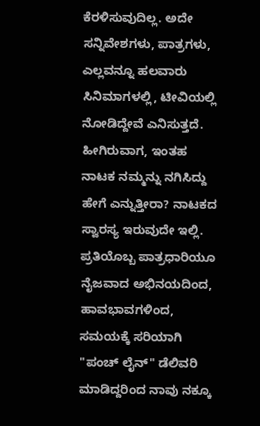ಕೆರಳಿಸುವುದಿಲ್ಲ. ಅದೇ ಸನ್ನಿವೇಶಗಳು, ಪಾತ್ರಗಳು, ಎಲ್ಲವನ್ನೂ ಹಲವಾರು ಸಿನಿಮಾಗಳಲ್ಲಿ, ಟೀವಿಯಲ್ಲಿ ನೋಡಿದ್ದೇವೆ ಎನಿಸುತ್ತದೆ.
ಹೀಗಿರುವಾಗ, ಇಂತಹ ನಾಟಕ ನಮ್ಮನ್ನು ನಗಿಸಿದ್ದು ಹೇಗೆ ಎನ್ನುತ್ತೀರಾ? ನಾಟಕದ ಸ್ವಾರಸ್ಯ ಇರುವುದೇ ಇಲ್ಲಿ. ಪ್ರತಿಯೊಬ್ಬ ಪಾತ್ರಧಾರಿಯೂ ನೈಜವಾದ ಅಭಿನಯದಿಂದ, ಹಾವಭಾವಗಳಿಂದ, ಸಮಯಕ್ಕೆ ಸರಿಯಾಗಿ "ಪಂಚ್ ಲೈನ್" ಡೆಲಿವರಿ ಮಾಡಿದ್ದರಿಂದ ನಾವು ನಕ್ಕೂ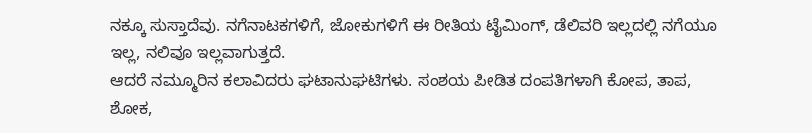ನಕ್ಕೂ ಸುಸ್ತಾದೆವು. ನಗೆನಾಟಕಗಳಿಗೆ, ಜೋಕುಗಳಿಗೆ ಈ ರೀತಿಯ ಟೈಮಿಂಗ್, ಡೆಲಿವರಿ ಇಲ್ಲದಲ್ಲಿ ನಗೆಯೂ ಇಲ್ಲ, ನಲಿವೂ ಇಲ್ಲವಾಗುತ್ತದೆ.
ಆದರೆ ನಮ್ಮೂರಿನ ಕಲಾವಿದರು ಘಟಾನುಘಟಿಗಳು. ಸಂಶಯ ಪೀಡಿತ ದಂಪತಿಗಳಾಗಿ ಕೋಪ, ತಾಪ, ಶೋಕ,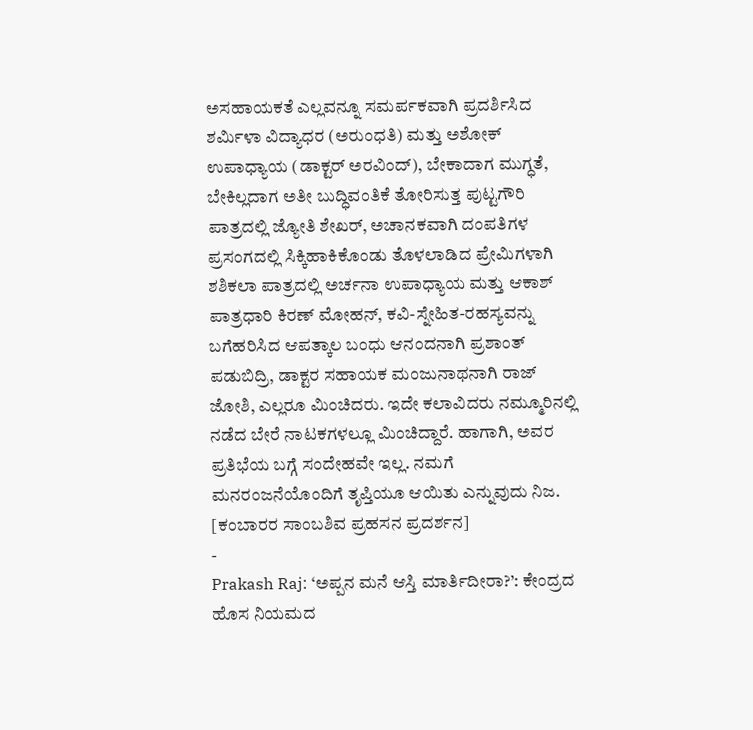ಅಸಹಾಯಕತೆ ಎಲ್ಲವನ್ನೂ ಸಮರ್ಪಕವಾಗಿ ಪ್ರದರ್ಶಿಸಿದ ಶರ್ಮಿಳಾ ವಿದ್ಯಾಧರ (ಅರುಂಧತಿ) ಮತ್ತು ಅಶೋಕ್ ಉಪಾಧ್ಯಾಯ (ಡಾಕ್ಟರ್ ಅರವಿಂದ್), ಬೇಕಾದಾಗ ಮುಗ್ಧತೆ, ಬೇಕಿಲ್ಲದಾಗ ಅತೀ ಬುದ್ಧಿವಂತಿಕೆ ತೋರಿಸುತ್ತ ಪುಟ್ಟಗೌರಿ ಪಾತ್ರದಲ್ಲಿ ಜ್ಯೋತಿ ಶೇಖರ್, ಅಚಾನಕವಾಗಿ ದಂಪತಿಗಳ ಪ್ರಸಂಗದಲ್ಲಿ ಸಿಕ್ಕಿಹಾಕಿಕೊಂಡು ತೊಳಲಾಡಿದ ಪ್ರೇಮಿಗಳಾಗಿ ಶಶಿಕಲಾ ಪಾತ್ರದಲ್ಲಿ ಅರ್ಚನಾ ಉಪಾಧ್ಯಾಯ ಮತ್ತು ಆಕಾಶ್ ಪಾತ್ರಧಾರಿ ಕಿರಣ್ ಮೋಹನ್, ಕವಿ-ಸ್ನೇಹಿತ-ರಹಸ್ಯವನ್ನು ಬಗೆಹರಿಸಿದ ಆಪತ್ಕಾಲ ಬಂಧು ಆನಂದನಾಗಿ ಪ್ರಶಾಂತ್ ಪಡುಬಿದ್ರಿ, ಡಾಕ್ಟರ ಸಹಾಯಕ ಮಂಜುನಾಥನಾಗಿ ರಾಜ್ ಜೋಶಿ, ಎಲ್ಲರೂ ಮಿಂಚಿದರು. ಇದೇ ಕಲಾವಿದರು ನಮ್ಮೂರಿನಲ್ಲಿ ನಡೆದ ಬೇರೆ ನಾಟಕಗಳಲ್ಲೂ ಮಿಂಚಿದ್ದಾರೆ. ಹಾಗಾಗಿ, ಅವರ ಪ್ರತಿಭೆಯ ಬಗ್ಗೆ ಸಂದೇಹವೇ ಇಲ್ಲ. ನಮಗೆ ಮನರಂಜನೆಯೊಂದಿಗೆ ತೃಪ್ತಿಯೂ ಆಯಿತು ಎನ್ನುವುದು ನಿಜ. [ಕಂಬಾರರ ಸಾಂಬಶಿವ ಪ್ರಹಸನ ಪ್ರದರ್ಶನ]
-
Prakash Raj: ‘ಅಪ್ಪನ ಮನೆ ಆಸ್ತಿ ಮಾರ್ತಿದೀರಾ?’: ಕೇಂದ್ರದ ಹೊಸ ನಿಯಮದ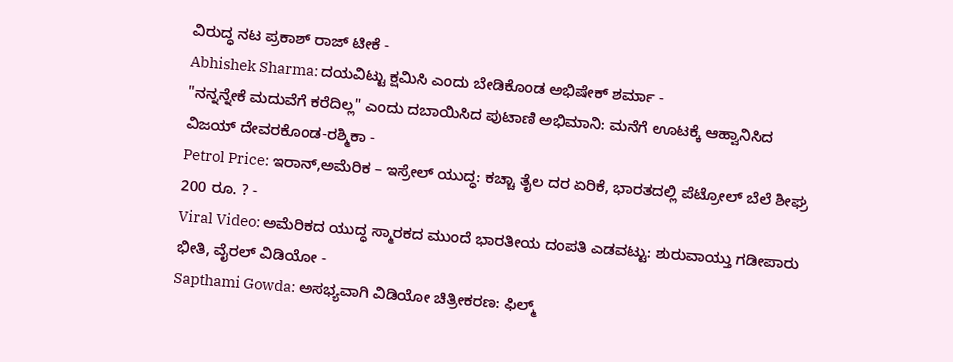ವಿರುದ್ಧ ನಟ ಪ್ರಕಾಶ್ ರಾಜ್ ಟೀಕೆ -
Abhishek Sharma: ದಯವಿಟ್ಟು ಕ್ಷಮಿಸಿ ಎಂದು ಬೇಡಿಕೊಂಡ ಅಭಿಷೇಕ್ ಶರ್ಮಾ -
"ನನ್ನನ್ನೇಕೆ ಮದುವೆಗೆ ಕರೆದಿಲ್ಲ" ಎಂದು ದಬಾಯಿಸಿದ ಪುಟಾಣಿ ಅಭಿಮಾನಿ: ಮನೆಗೆ ಊಟಕ್ಕೆ ಆಹ್ವಾನಿಸಿದ ವಿಜಯ್ ದೇವರಕೊಂಡ-ರಶ್ಮಿಕಾ -
Petrol Price: ಇರಾನ್,ಅಮೆರಿಕ – ಇಸ್ರೇಲ್ ಯುದ್ಧ: ಕಚ್ಚಾ ತೈಲ ದರ ಏರಿಕೆ, ಭಾರತದಲ್ಲಿ ಪೆಟ್ರೋಲ್ ಬೆಲೆ ಶೀಘ್ರ 200 ರೂ. ? -
Viral Video: ಅಮೆರಿಕದ ಯುದ್ಧ ಸ್ಮಾರಕದ ಮುಂದೆ ಭಾರತೀಯ ದಂಪತಿ ಎಡವಟ್ಟು: ಶುರುವಾಯ್ತು ಗಡೀಪಾರು ಭೀತಿ, ವೈರಲ್ ವಿಡಿಯೋ -
Sapthami Gowda: ಅಸಭ್ಯವಾಗಿ ವಿಡಿಯೋ ಚಿತ್ರೀಕರಣ: ಫಿಲ್ಮ್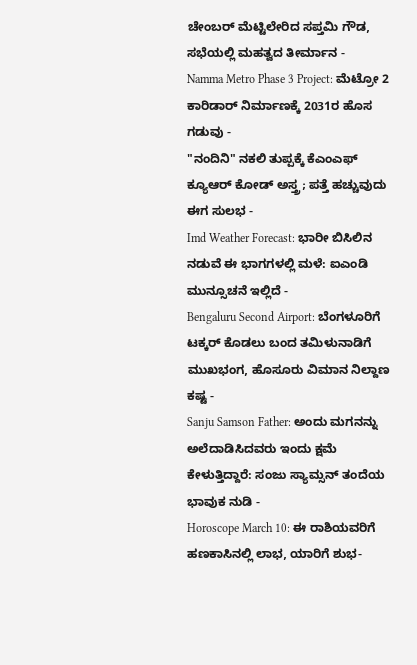ಚೇಂಬರ್ ಮೆಟ್ಟಿಲೇರಿದ ಸಪ್ತಮಿ ಗೌಡ, ಸಭೆಯಲ್ಲಿ ಮಹತ್ವದ ತೀರ್ಮಾನ -
Namma Metro Phase 3 Project: ಮೆಟ್ರೋ 2 ಕಾರಿಡಾರ್ ನಿರ್ಮಾಣಕ್ಕೆ 2031ರ ಹೊಸ ಗಡುವು -
"ನಂದಿನಿ" ನಕಲಿ ತುಪ್ಪಕ್ಕೆ ಕೆಎಂಎಫ್ ಕ್ಯೂಆರ್ ಕೋಡ್ ಅಸ್ತ್ರ; ಪತ್ತೆ ಹಚ್ಚುವುದು ಈಗ ಸುಲಭ -
Imd Weather Forecast: ಭಾರೀ ಬಿಸಿಲಿನ ನಡುವೆ ಈ ಭಾಗಗಳಲ್ಲಿ ಮಳೆ: ಐಎಂಡಿ ಮುನ್ಸೂಚನೆ ಇಲ್ಲಿದೆ -
Bengaluru Second Airport: ಬೆಂಗಳೂರಿಗೆ ಟಕ್ಕರ್ ಕೊಡಲು ಬಂದ ತಮಿಳುನಾಡಿಗೆ ಮುಖಭಂಗ, ಹೊಸೂರು ವಿಮಾನ ನಿಲ್ದಾಣ ಕಷ್ಟ -
Sanju Samson Father: ಅಂದು ಮಗನನ್ನು ಅಲೆದಾಡಿಸಿದವರು ಇಂದು ಕ್ಷಮೆ ಕೇಳುತ್ತಿದ್ದಾರೆ: ಸಂಜು ಸ್ಯಾಮ್ಸನ್ ತಂದೆಯ ಭಾವುಕ ನುಡಿ -
Horoscope March 10: ಈ ರಾಶಿಯವರಿಗೆ ಹಣಕಾಸಿನಲ್ಲಿ ಲಾಭ, ಯಾರಿಗೆ ಶುಭ-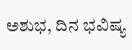ಅಶುಭ, ದಿನ ಭವಿಷ್ಯ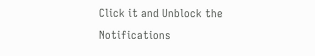Click it and Unblock the Notifications